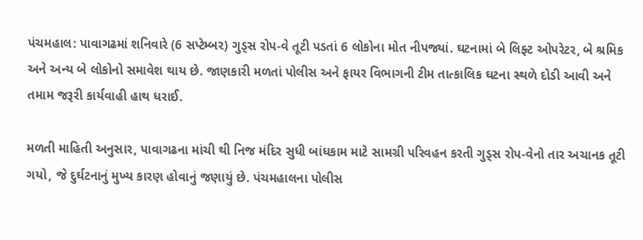પંચમહાલ: પાવાગઢમાં શનિવારે (6 સપ્ટેમ્બર) ગુડ્સ રોપ-વે તૂટી પડતાં 6 લોકોના મોત નીપજ્યાં. ઘટનામાં બે લિફ્ટ ઓપરેટર, બે શ્રમિક અને અન્ય બે લોકોનો સમાવેશ થાય છે. જાણકારી મળતાં પોલીસ અને ફાયર વિભાગની ટીમ તાત્કાલિક ઘટના સ્થળે દોડી આવી અને તમામ જરૂરી કાર્યવાહી હાથ ધરાઈ.

મળતી માહિતી અનુસાર, પાવાગઢના માંચી થી નિજ મંદિર સુધી બાંધકામ માટે સામગ્રી પરિવહન કરતી ગુડ્સ રોપ-વેનો તાર અચાનક તૂટી ગયો, જે દુર્ઘટનાનું મુખ્ય કારણ હોવાનું જણાયું છે. પંચમહાલના પોલીસ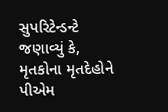સુપરિટેન્ડન્ટે જણાવ્યું કે, મૃતકોના મૃતદેહોને પીએમ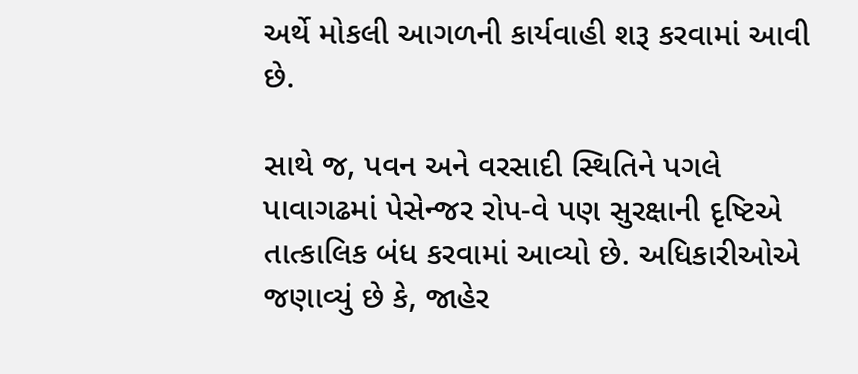અર્થે મોકલી આગળની કાર્યવાહી શરૂ કરવામાં આવી છે.

સાથે જ, પવન અને વરસાદી સ્થિતિને પગલે પાવાગઢમાં પેસેન્જર રોપ-વે પણ સુરક્ષાની દૃષ્ટિએ તાત્કાલિક બંધ કરવામાં આવ્યો છે. અધિકારીઓએ જણાવ્યું છે કે, જાહેર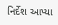નિર્દેશ આપ્યા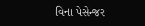વિના પેસેન્જર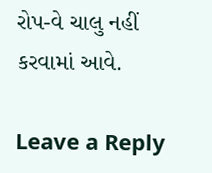રોપ-વે ચાલુ નહીં કરવામાં આવે.

Leave a Reply